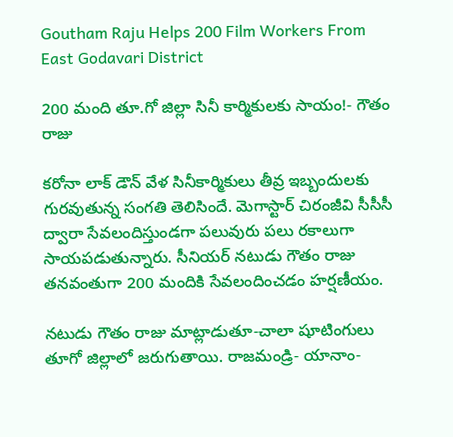Goutham Raju Helps 200 Film Workers From East Godavari District

200 మంది తూ.గో జిల్లా సినీ కార్మికుల‌కు సాయం!- గౌతం రాజు

క‌రోనా లాక్ డౌన్ వేళ సినీకార్మికులు తీవ్ర ఇబ్బందుల‌కు గుర‌వుతున్న సంగ‌తి తెలిసిందే. మెగాస్టార్ చిరంజీవి సీసీసీ ద్వారా సేవ‌లందిస్తుండ‌గా ప‌లువురు ప‌లు ర‌కాలుగా సాయ‌ప‌డుతున్నారు. సీనియ‌ర్ న‌టుడు గౌతం రాజు త‌న‌వంతుగా 200 మందికి సేవ‌లందించ‌డం హ‌ర్ష‌ణీయం.

న‌టుడు గౌతం రాజు మాట్లాడుతూ-చాలా షూటింగులు తూగో జిల్లాలో జ‌రుగుతాయి. రాజ‌మండ్రి- యానాం-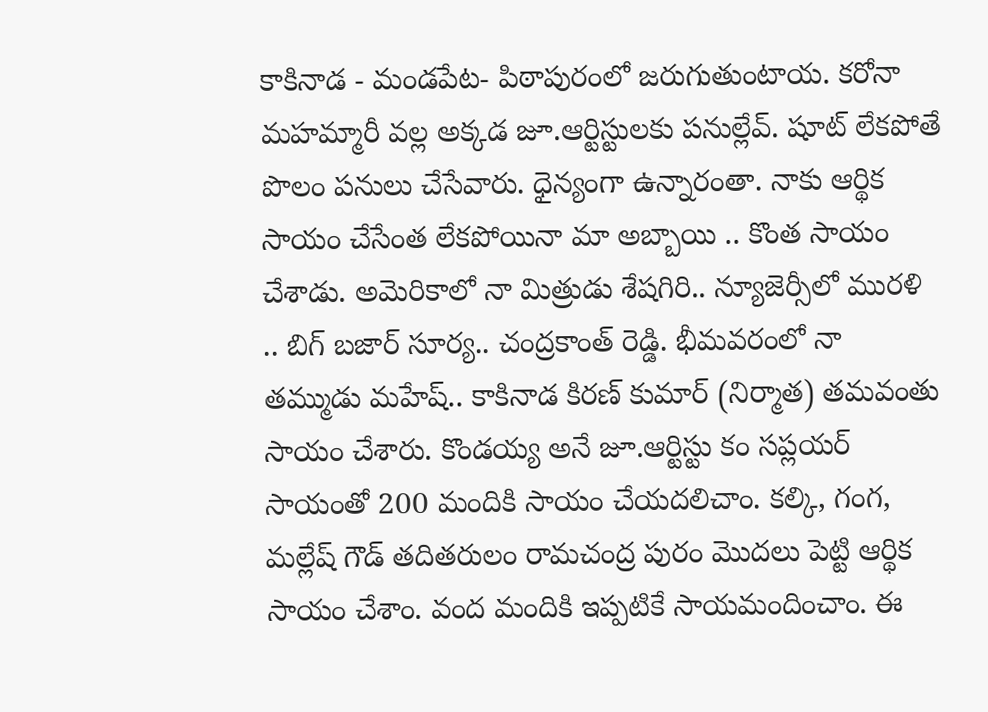కాకినాడ - మండ‌పేట‌- పిఠాపురంలో జ‌రుగుతుంటాయ‌. క‌రోనా మ‌హ‌మ్మారీ వ‌ల్ల అక్క‌డ జూ.ఆర్టిస్టుల‌కు ప‌నుల్లేవ్. షూట్ లేక‌పోతే పొలం ప‌నులు చేసేవారు. ధైన్యంగా ఉన్నారంతా. నాకు ఆర్థిక సాయం చేసేంత లేక‌పోయినా మా అబ్బాయి .. కొంత సాయం చేశాడు. అమెరికాలో నా మిత్రుడు శేష‌గిరి.. న్యూజెర్సీలో ముర‌ళి .. బిగ్ బ‌జార్ సూర్య‌.. చంద్ర‌కాంత్ రెడ్డి. భీమ‌వ‌రంలో నా త‌మ్ముడు మ‌హేష్‌.. కాకినాడ కిర‌ణ్ కుమార్ (నిర్మాత‌) త‌మ‌వంతు సాయం చేశారు. కొండ‌య్య అనే జూ.ఆర్టిస్టు కం స‌ప్ల‌య‌ర్ సాయంతో 200 మందికి సాయం చేయ‌ద‌లిచాం. క‌ల్కి, గంగ, మ‌ల్లేష్ గౌడ్ త‌దిత‌రులం రామ‌చంద్ర పురం మొద‌లు పెట్టి ఆర్థిక సాయం చేశాం. వంద మందికి ఇప్ప‌టికే సాయ‌మందించాం. ఈ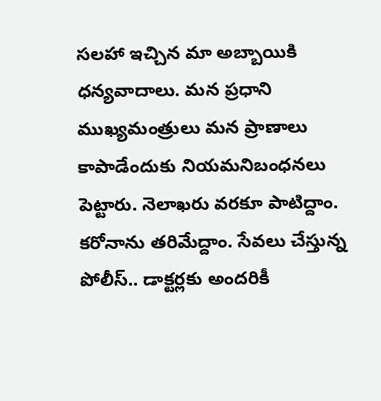స‌ల‌హా ఇచ్చిన మా అబ్బాయికి ధ‌న్య‌వాదాలు. మ‌న ప్ర‌ధాని ముఖ్య‌మంత్రులు మ‌న ప్రాణాలు కాపాడేందుకు నియ‌మ‌నిబంధ‌న‌లు పెట్టారు. నెలాఖ‌రు వ‌ర‌కూ పాటిద్దాం. క‌రోనాను త‌రిమేద్దాం. సేవ‌లు చేస్తున్న‌ పోలీస్.. డాక్ట‌ర్ల‌కు అంద‌రికీ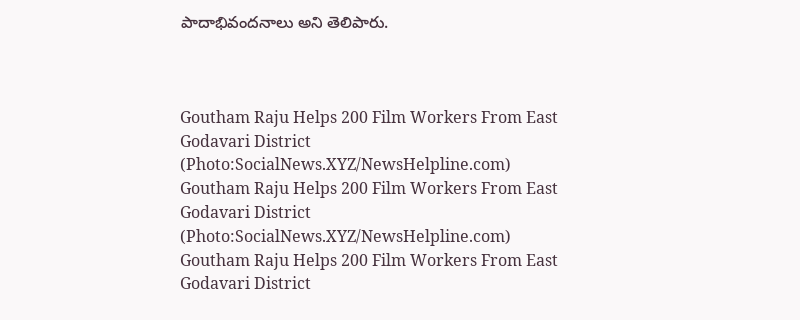పాదాభివంద‌నాలు అని తెలిపారు.



Goutham Raju Helps 200 Film Workers From East Godavari District (Photo:SocialNews.XYZ/NewsHelpline.com)
Goutham Raju Helps 200 Film Workers From East Godavari District (Photo:SocialNews.XYZ/NewsHelpline.com)
Goutham Raju Helps 200 Film Workers From East Godavari District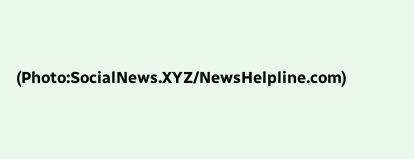(Photo:SocialNews.XYZ/NewsHelpline.com)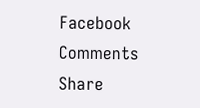Facebook Comments
Share